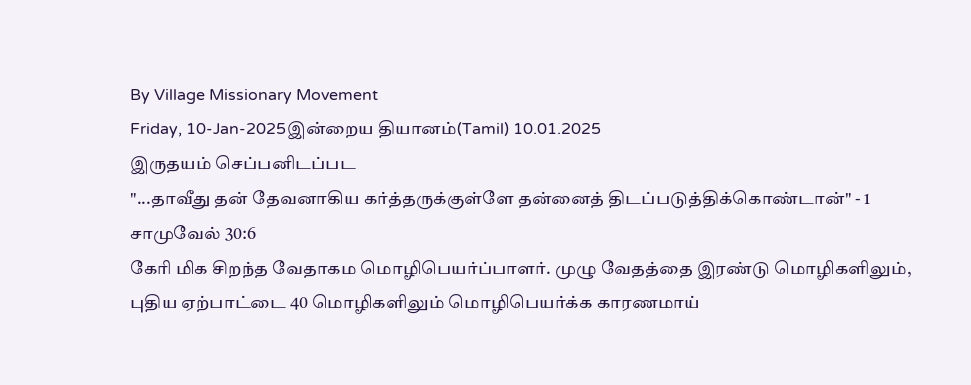By Village Missionary Movement
Friday, 10-Jan-2025இன்றைய தியானம்(Tamil) 10.01.2025
இருதயம் செப்பனிடப்பட
"...தாவீது தன் தேவனாகிய கர்த்தருக்குள்ளே தன்னைத் திடப்படுத்திக்கொண்டான்" - 1 சாமுவேல் 30:6
கேரி மிக சிறந்த வேதாகம மொழிபெயர்ப்பாளர். முழு வேதத்தை இரண்டு மொழிகளிலும், புதிய ஏற்பாட்டை 40 மொழிகளிலும் மொழிபெயர்க்க காரணமாய்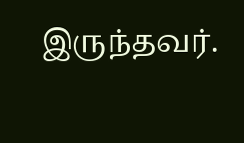இருந்தவர்.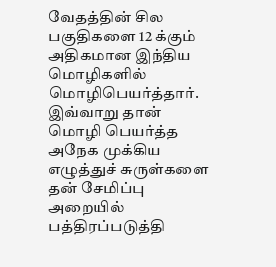வேதத்தின் சில பகுதிகளை 12 க்கும் அதிகமான இந்திய மொழிகளில் மொழிபெயர்த்தார். இவ்வாறு தான் மொழி பெயர்த்த அநேக முக்கிய எழுத்துச் சுருள்களை தன் சேமிப்பு அறையில் பத்திரப்படுத்தி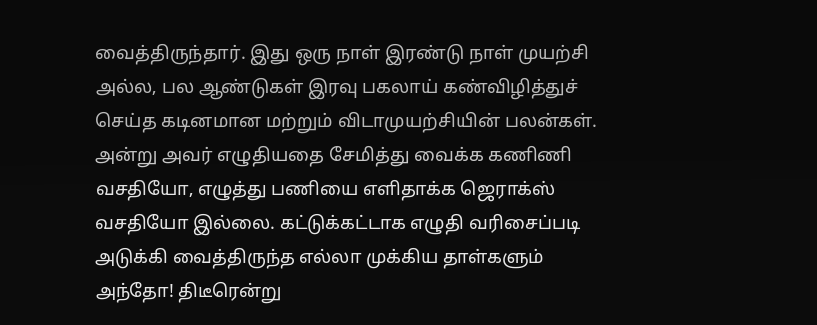வைத்திருந்தார். இது ஒரு நாள் இரண்டு நாள் முயற்சி அல்ல, பல ஆண்டுகள் இரவு பகலாய் கண்விழித்துச் செய்த கடினமான மற்றும் விடாமுயற்சியின் பலன்கள். அன்று அவர் எழுதியதை சேமித்து வைக்க கணிணி வசதியோ, எழுத்து பணியை எளிதாக்க ஜெராக்ஸ் வசதியோ இல்லை. கட்டுக்கட்டாக எழுதி வரிசைப்படி அடுக்கி வைத்திருந்த எல்லா முக்கிய தாள்களும் அந்தோ! திடீரென்று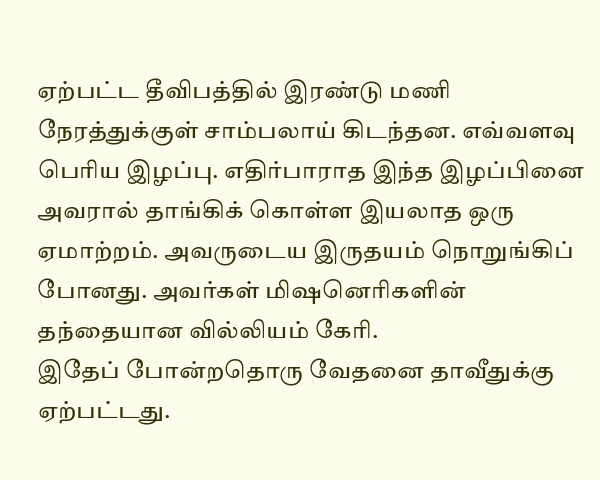ஏற்பட்ட தீவிபத்தில் இரண்டு மணி நேரத்துக்குள் சாம்பலாய் கிடந்தன. எவ்வளவு பெரிய இழப்பு. எதிர்பாராத இந்த இழப்பினை அவரால் தாங்கிக் கொள்ள இயலாத ஒரு ஏமாற்றம். அவருடைய இருதயம் நொறுங்கிப் போனது. அவர்கள் மிஷனெரிகளின் தந்தையான வில்லியம் கேரி.
இதேப் போன்றதொரு வேதனை தாவீதுக்கு ஏற்பட்டது.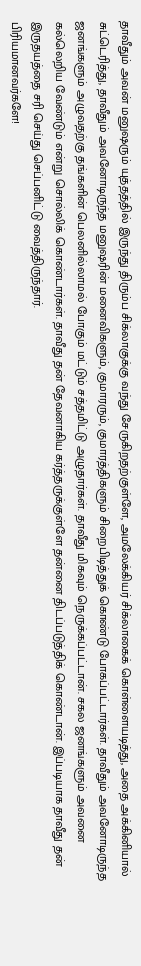தாவீதும் அவன் மனுஷரும் யுத்தத்தில் இருந்து திரும்ப சிக்லாகுக்கு வந்து சேருகிறதற்குள்ளே, அமலேக்கியர் சிக்லாகைக் கொள்ளையடித்து, அதை அக்கினியால் சுட்டெரித்து, தாவீதும் அவனோடிருந்த மனுஷரின் மனைவிகளும், குமாரரும், குமாரத்திகளும் சிறைபிடித்துக் கொண்டு போகப்பட்டார்கள். தாவீதும் அவனோடிருந்த ஜனங்களும் அழுவதற்கு தங்களின் பெலனில்லாமல் போகும் மட்டும் சத்தமிட்டு அழுதார்கள். தாவீது மிகவும் நெருக்கப்பட்டான். சகல ஜனங்களும் அவனை கல்லெறிய வேண்டும் என்று சொல்லிக் கொண்டார்கள். தாவீது தன் தேவனாகிய கர்த்தருக்குள்ளே தன்னை திடப்படுத்திக் கொண்டான். இப்படியாக தாவீது தன் இருதயத்தை சரி செய்து செப்பனிட்டு வைத்திருந்தார்.
பிரியமானவர்களே!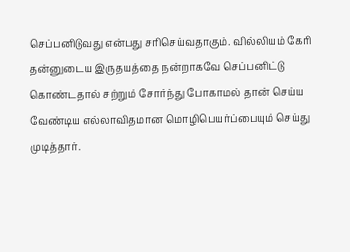செப்பனிடுவது என்பது சரிசெய்வதாகும். வில்லியம் கேரி தன்னுடைய இருதயத்தை நன்றாகவே செப்பனிட்டு கொண்டதால் சற்றும் சோர்ந்து போகாமல் தான் செய்ய வேண்டிய எல்லாவிதமான மொழிபெயர்ப்பையும் செய்து முடித்தார்.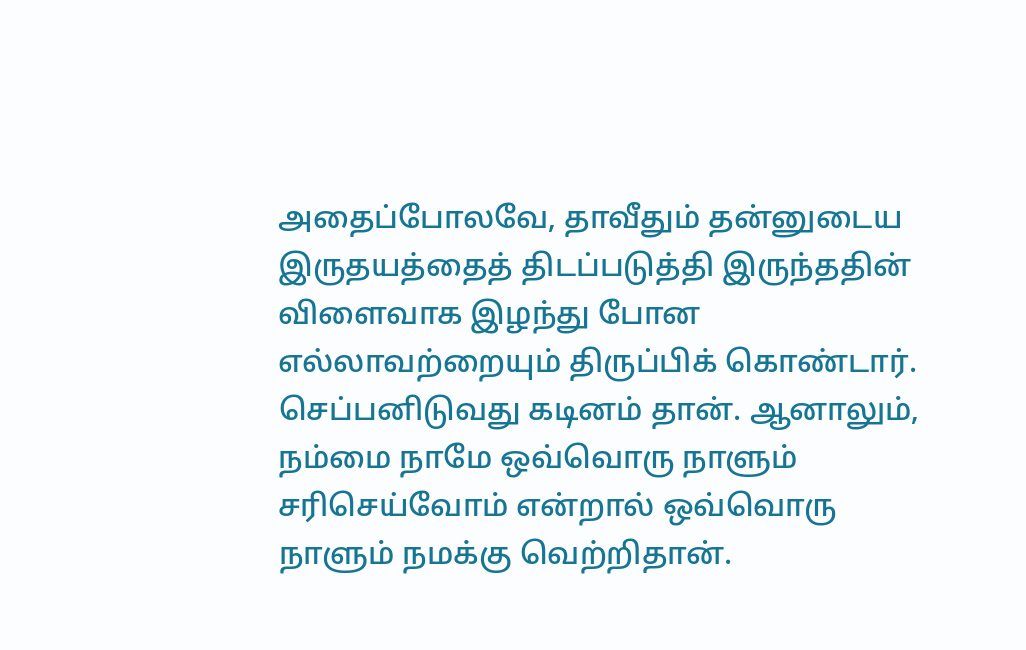அதைப்போலவே, தாவீதும் தன்னுடைய இருதயத்தைத் திடப்படுத்தி இருந்ததின் விளைவாக இழந்து போன எல்லாவற்றையும் திருப்பிக் கொண்டார். செப்பனிடுவது கடினம் தான். ஆனாலும், நம்மை நாமே ஒவ்வொரு நாளும் சரிசெய்வோம் என்றால் ஒவ்வொரு நாளும் நமக்கு வெற்றிதான்.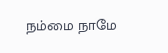நம்மை நாமே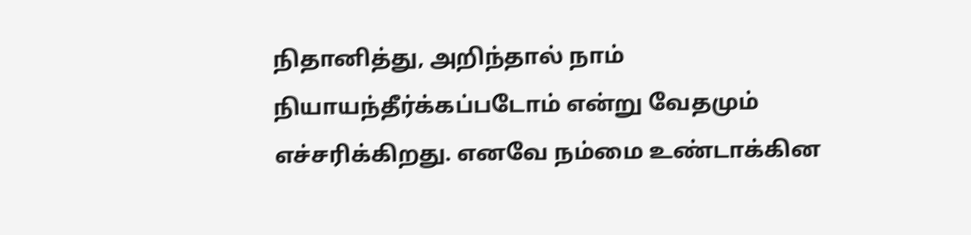நிதானித்து, அறிந்தால் நாம் நியாயந்தீர்க்கப்படோம் என்று வேதமும் எச்சரிக்கிறது. எனவே நம்மை உண்டாக்கின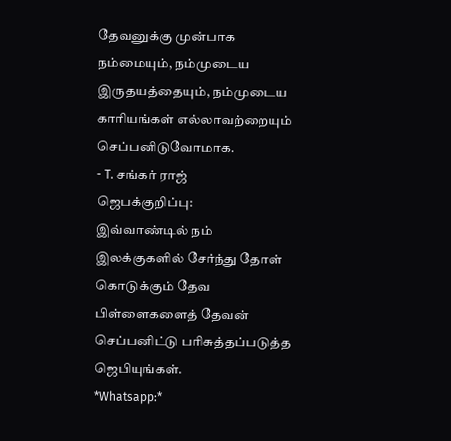தேவனுக்கு முன்பாக நம்மையும், நம்முடைய இருதயத்தையும், நம்முடைய காரியங்கள் எல்லாவற்றையும் செப்பனிடுவோமாக.
- T. சங்கர் ராஜ்
ஜெபக்குறிப்பு:
இவ்வாண்டில் நம் இலக்குகளில் சேர்ந்து தோள் கொடுக்கும் தேவ பிள்ளைகளைத் தேவன் செப்பனிட்டு பரிசுத்தப்படுத்த ஜெபியுங்கள்.
*Whatsapp:*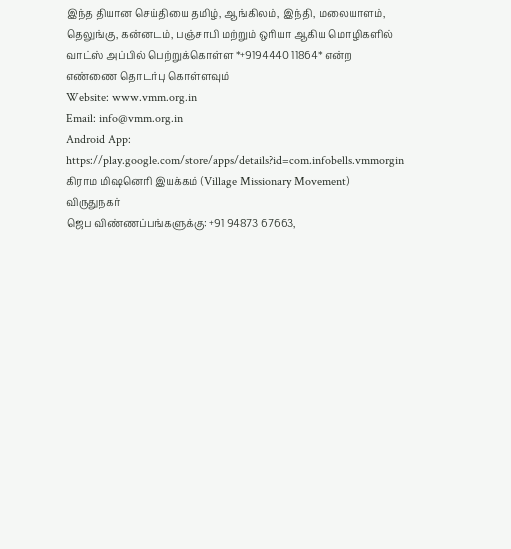இந்த தியான செய்தியை தமிழ், ஆங்கிலம், இந்தி, மலையாளம், தெலுங்கு, கன்னடம், பஞ்சாபி மற்றும் ஒரியா ஆகிய மொழிகளில் வாட்ஸ் அப்பில் பெற்றுக்கொள்ள *+9194440 11864* என்ற எண்ணை தொடர்பு கொள்ளவும்
Website: www.vmm.org.in
Email: info@vmm.org.in
Android App: https://play.google.com/store/apps/details?id=com.infobells.vmmorgin
கிராம மிஷனெரி இயக்கம் (Village Missionary Movement)
விருதுநகர்
ஜெப விண்ணப்பங்களுக்கு: +91 94873 67663,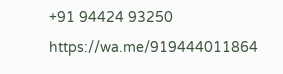+91 94424 93250
https://wa.me/919444011864